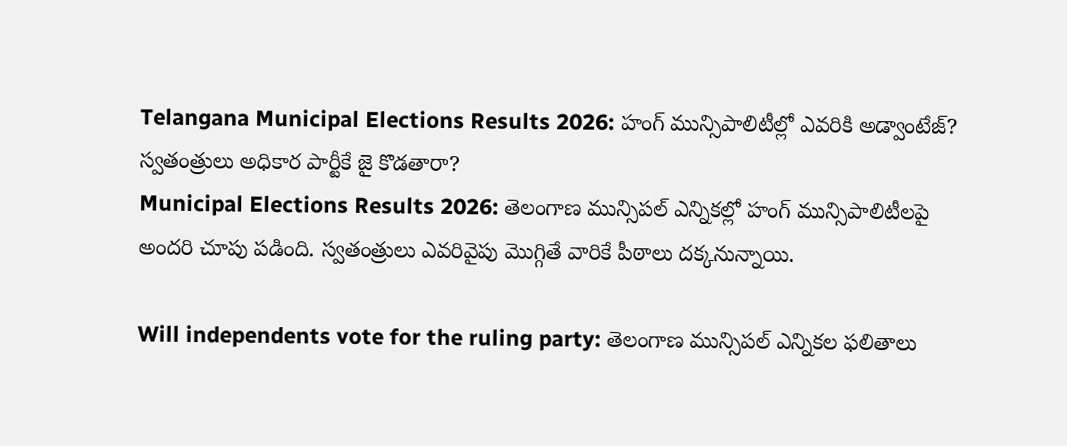Telangana Municipal Elections Results 2026: హంగ్ మున్సిపాలిటీల్లో ఎవరికి అడ్వాంటేజ్? స్వతంత్రులు అధికార పార్టీకే జై కొడతారా?
Municipal Elections Results 2026: తెలంగాణ మున్సిపల్ ఎన్నికల్లో హంగ్ మున్సిపాలిటీలపై అందరి చూపు పడింది. స్వతంత్రులు ఎవరివైపు మొగ్గితే వారికే పీఠాలు దక్కనున్నాయి.

Will independents vote for the ruling party: తెలంగాణ మున్సిపల్ ఎన్నికల ఫలితాలు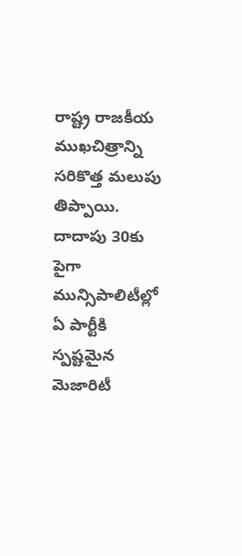రాష్ట్ర రాజకీయ ముఖచిత్రాన్ని సరికొత్త మలుపు తిప్పాయి. దాదాపు 30కు పైగా మున్సిపాలిటీల్లో ఏ పార్టీకి స్పష్టమైన మెజారిటీ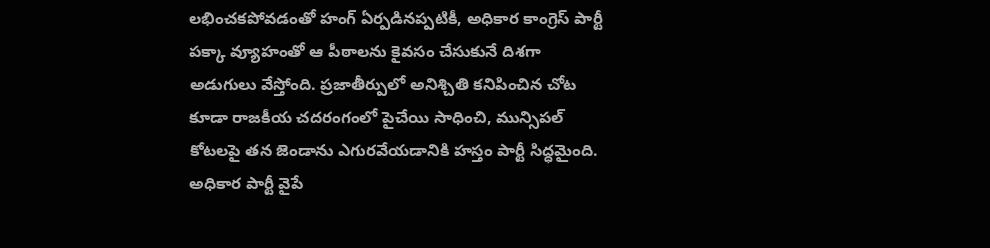లభించకపోవడంతో హంగ్ ఏర్పడినప్పటికీ, అధికార కాంగ్రెస్ పార్టీ పక్కా వ్యూహంతో ఆ పీఠాలను కైవసం చేసుకునే దిశగా అడుగులు వేస్తోంది. ప్రజాతీర్పులో అనిశ్చితి కనిపించిన చోట కూడా రాజకీయ చదరంగంలో పైచేయి సాధించి, మున్సిపల్ కోటలపై తన జెండాను ఎగురవేయడానికి హస్తం పార్టీ సిద్ధమైంది.
అధికార పార్టీ వైపే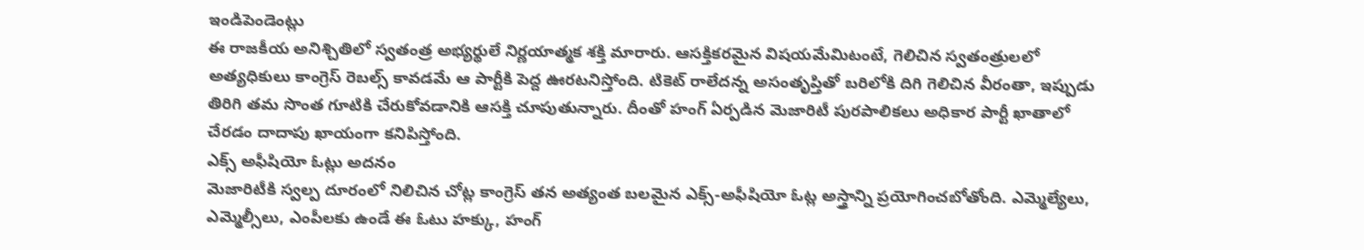ఇండిపెండెంట్లు
ఈ రాజకీయ అనిశ్చితిలో స్వతంత్ర అభ్యర్థులే నిర్ణయాత్మక శక్తి మారారు. ఆసక్తికరమైన విషయమేమిటంటే, గెలిచిన స్వతంత్రులలో అత్యధికులు కాంగ్రెస్ రెబల్స్ కావడమే ఆ పార్టీకి పెద్ద ఊరటనిస్తోంది. టికెట్ రాలేదన్న అసంతృప్తితో బరిలోకి దిగి గెలిచిన వీరంతా, ఇప్పుడు తిరిగి తమ సొంత గూటికి చేరుకోవడానికి ఆసక్తి చూపుతున్నారు. దీంతో హంగ్ ఏర్పడిన మెజారిటీ పురపాలికలు అధికార పార్టీ ఖాతాలో చేరడం దాదాపు ఖాయంగా కనిపిస్తోంది.
ఎక్స్ అఫీషియో ఓట్లు అదనం
మెజారిటీకి స్వల్ప దూరంలో నిలిచిన చోట్ల కాంగ్రెస్ తన అత్యంత బలమైన ఎక్స్-అఫీషియో ఓట్ల అస్త్రాన్ని ప్రయోగించబోతోంది. ఎమ్మెల్యేలు, ఎమ్మెల్సీలు, ఎంపీలకు ఉండే ఈ ఓటు హక్కు, హంగ్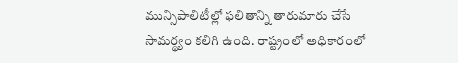మున్సిపాలిటీల్లో ఫలితాన్ని తారుమారు చేసే సామర్థ్యం కలిగి ఉంది. రాష్ట్రంలో అధికారంలో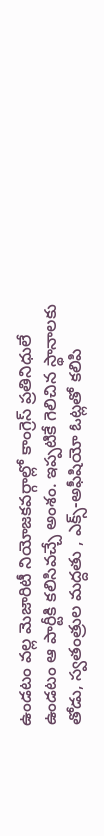ఉండటం వల్ల మెజారిటీ నియోజకవర్గాల్లో కాంగ్రెస్ ప్రతినిధులే ఉండటం ఆ పార్టీకి కలిసివచ్చే అంశం. ఇప్పటికే గెలిచిన స్థానాలకు తోడు, స్వతంత్రుల మద్దతు , ఎక్స్-అఫీషియో ఓట్లతో కలిపి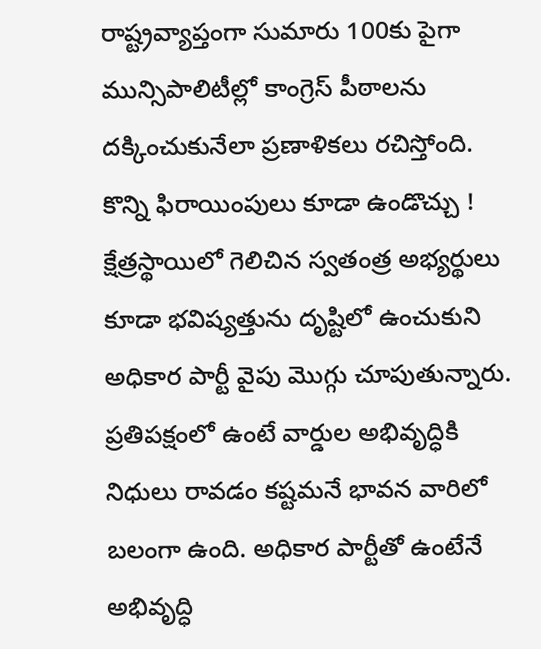రాష్ట్రవ్యాప్తంగా సుమారు 100కు పైగా మున్సిపాలిటీల్లో కాంగ్రెస్ పీఠాలను దక్కించుకునేలా ప్రణాళికలు రచిస్తోంది.
కొన్ని ఫిరాయింపులు కూడా ఉండొచ్చు !
క్షేత్రస్థాయిలో గెలిచిన స్వతంత్ర అభ్యర్థులు కూడా భవిష్యత్తును దృష్టిలో ఉంచుకుని అధికార పార్టీ వైపు మొగ్గు చూపుతున్నారు. ప్రతిపక్షంలో ఉంటే వార్డుల అభివృద్ధికి నిధులు రావడం కష్టమనే భావన వారిలో బలంగా ఉంది. అధికార పార్టీతో ఉంటేనే అభివృద్ధి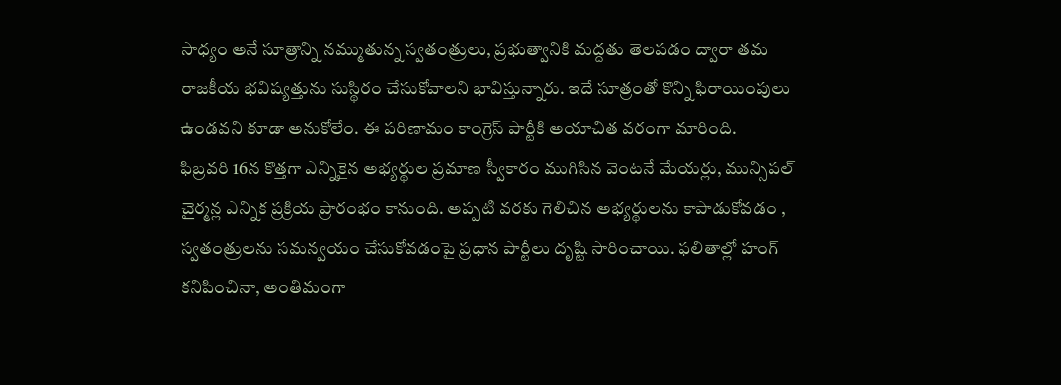సాధ్యం అనే సూత్రాన్ని నమ్ముతున్న స్వతంత్రులు, ప్రభుత్వానికి మద్దతు తెలపడం ద్వారా తమ రాజకీయ భవిష్యత్తును సుస్థిరం చేసుకోవాలని భావిస్తున్నారు. ఇదే సూత్రంతో కొన్ని ఫిరాయింపులు ఉండవని కూడా అనుకోలేం. ఈ పరిణామం కాంగ్రెస్ పార్టీకి అయాచిత వరంగా మారింది.
ఫిబ్రవరి 16న కొత్తగా ఎన్నికైన అభ్యర్థుల ప్రమాణ స్వీకారం ముగిసిన వెంటనే మేయర్లు, మున్సిపల్ చైర్మన్ల ఎన్నిక ప్రక్రియ ప్రారంభం కానుంది. అప్పటి వరకు గెలిచిన అభ్యర్థులను కాపాడుకోవడం , స్వతంత్రులను సమన్వయం చేసుకోవడంపై ప్రధాన పార్టీలు దృష్టి సారించాయి. ఫలితాల్లో హంగ్ కనిపించినా, అంతిమంగా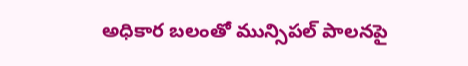అధికార బలంతో మున్సిపల్ పాలనపై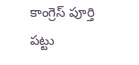కాంగ్రెస్ పూర్తి పట్టు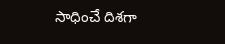సాధించే దిశగా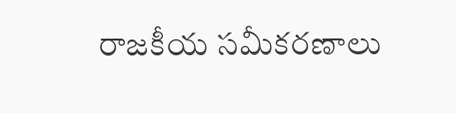రాజకీయ సమీకరణాలు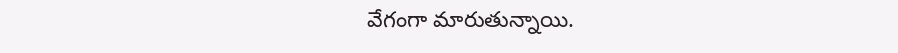వేగంగా మారుతున్నాయి.